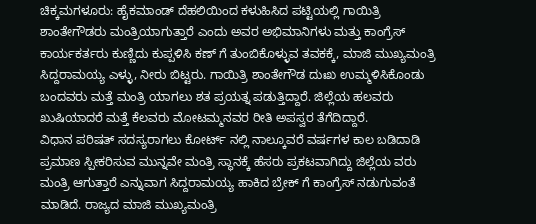ಚಿಕ್ಕಮಗಳೂರು: ಹೈಕಮಾಂಡ್ ದೆಹಲಿಯಿಂದ ಕಳುಹಿಸಿದ ಪಟ್ಟಿಯಲ್ಲಿ ಗಾಯಿತ್ರಿ ಶಾಂತೇಗೌಡರು ಮಂತ್ರಿಯಾಗುತ್ತಾರೆ ಎಂದು ಅವರ ಅಭಿಮಾನಿಗಳು ಮತ್ತು ಕಾಂಗ್ರೆಸ್ ಕಾರ್ಯಕರ್ತರು ಕುಣ್ಣಿದು ಕುಪ್ಪಳಿಸಿ ಕಣ್ ಗೆ ತುಂಬಿಕೊಳ್ಳುವ ತವಕಕ್ಕೆ, ಮಾಜಿ ಮುಖ್ಯಮಂತ್ರಿ ಸಿದ್ದರಾಮಯ್ಯ ಎಳ್ಳು, ನೀರು ಬಿಟ್ಟರು. ಗಾಯಿತ್ರಿ ಶಾಂತೇಗೌಡ ದುಃಖ ಉಮ್ಮಳಿಸಿಕೊಂಡು ಬಂದವರು ಮತ್ತೆ ಮಂತ್ರಿ ಯಾಗಲು ಶತ ಪ್ರಯತ್ನ ಪಡುತ್ತಿದ್ದಾರೆ. ಜಿಲ್ಲೆಯ ಹಲವರು ಖುಷಿಯಾದರೆ ಮತ್ತೆ ಕೆಲವರು ಮೋಟಮ್ಮನವರ ರೀತಿ ಅಪಸ್ವರ ತೆಗೆದಿದ್ದಾರೆ.
ವಿಧಾನ ಪರಿಷತ್ ಸದಸ್ಯರಾಗಲು ಕೋರ್ಟ್ ನಲ್ಲಿ ನಾಲ್ಕೂವರೆ ವರ್ಷಗಳ ಕಾಲ ಬಡಿದಾಡಿ ಪ್ರಮಾಣ ಸ್ಪೀಕರಿಸುವ ಮುನ್ನವೇ ಮಂತ್ರಿ ಸ್ಥಾನಕ್ಕೆ ಹೆಸರು ಪ್ರಕಟವಾಗಿದ್ದು ಜಿಲ್ಲೆಯ ವರು ಮಂತ್ರಿ ಆಗುತ್ತಾರೆ ಎನ್ನುವಾಗ ಸಿದ್ದರಾಮಯ್ಯ ಹಾಕಿದ ಬ್ರೇಕ್ ಗೆ ಕಾಂಗ್ರೆಸ್ ನಡುಗುವಂತೆ ಮಾಡಿದೆ. ರಾಜ್ಯದ ಮಾಜಿ ಮುಖ್ಯಮಂತ್ರಿ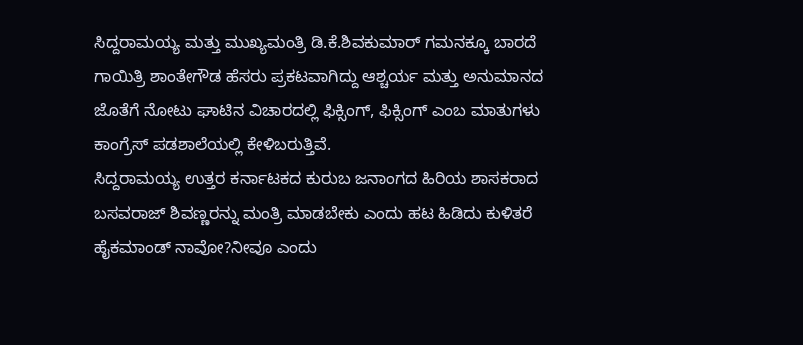ಸಿದ್ದರಾಮಯ್ಯ ಮತ್ತು ಮುಖ್ಯಮಂತ್ರಿ ಡಿ.ಕೆ.ಶಿವಕುಮಾರ್ ಗಮನಕ್ಕೂ ಬಾರದೆ ಗಾಯಿತ್ರಿ ಶಾಂತೇಗೌಡ ಹೆಸರು ಪ್ರಕಟವಾಗಿದ್ದು ಆಶ್ಚರ್ಯ ಮತ್ತು ಅನುಮಾನದ ಜೊತೆಗೆ ನೋಟು ಘಾಟಿನ ವಿಚಾರದಲ್ಲಿ ಫಿಕ್ಸಿಂಗ್, ಫಿಕ್ಸಿಂಗ್ ಎಂಬ ಮಾತುಗಳು ಕಾಂಗ್ರೆಸ್ ಪಡಶಾಲೆಯಲ್ಲಿ ಕೇಳಿಬರುತ್ತಿವೆ.
ಸಿದ್ದರಾಮಯ್ಯ ಉತ್ತರ ಕರ್ನಾಟಕದ ಕುರುಬ ಜನಾಂಗದ ಹಿರಿಯ ಶಾಸಕರಾದ ಬಸವರಾಜ್ ಶಿವಣ್ಣರನ್ನು ಮಂತ್ರಿ ಮಾಡಬೇಕು ಎಂದು ಹಟ ಹಿಡಿದು ಕುಳಿತರೆ ಹೈಕಮಾಂಡ್ ನಾವೋ?ನೀವೂ ಎಂದು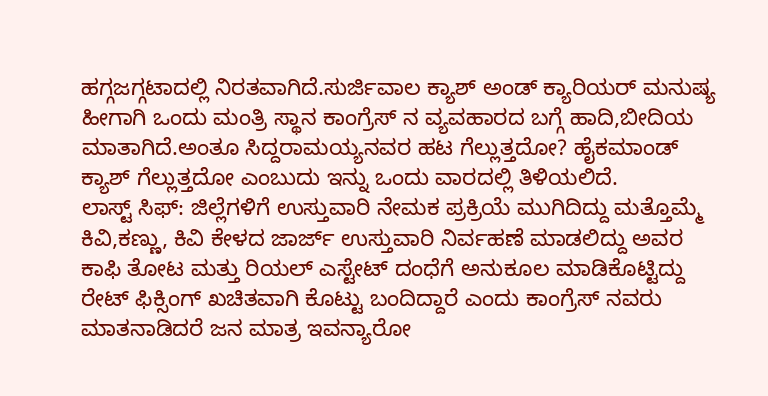ಹಗ್ಗಜಗ್ಗಟಾದಲ್ಲಿ ನಿರತವಾಗಿದೆ.ಸುರ್ಜಿವಾಲ ಕ್ಯಾಶ್ ಅಂಡ್ ಕ್ಯಾರಿಯರ್ ಮನುಷ್ಯ ಹೀಗಾಗಿ ಒಂದು ಮಂತ್ರಿ ಸ್ಥಾನ ಕಾಂಗ್ರೆಸ್ ನ ವ್ಯವಹಾರದ ಬಗ್ಗೆ ಹಾದಿ,ಬೀದಿಯ ಮಾತಾಗಿದೆ.ಅಂತೂ ಸಿದ್ದರಾಮಯ್ಯನವರ ಹಟ ಗೆಲ್ಲುತ್ತದೋ? ಹೈಕಮಾಂಡ್ ಕ್ಯಾಶ್ ಗೆಲ್ಲುತ್ತದೋ ಎಂಬುದು ಇನ್ನು ಒಂದು ವಾರದಲ್ಲಿ ತಿಳಿಯಲಿದೆ.
ಲಾಸ್ಟ್ ಸಿಫ್: ಜಿಲ್ಲೆಗಳಿಗೆ ಉಸ್ತುವಾರಿ ನೇಮಕ ಪ್ರಕ್ರಿಯೆ ಮುಗಿದಿದ್ದು ಮತ್ತೊಮ್ಮೆ ಕಿವಿ,ಕಣ್ಣು, ಕಿವಿ ಕೇಳದ ಜಾರ್ಜ್ ಉಸ್ತುವಾರಿ ನಿರ್ವಹಣೆ ಮಾಡಲಿದ್ದು ಅವರ ಕಾಫಿ ತೋಟ ಮತ್ತು ರಿಯಲ್ ಎಸ್ಟೇಟ್ ದಂಧೆಗೆ ಅನುಕೂಲ ಮಾಡಿಕೊಟ್ಟಿದ್ದು ರೇಟ್ ಫಿಕ್ಸಿಂಗ್ ಖಚಿತವಾಗಿ ಕೊಟ್ಟು ಬಂದಿದ್ದಾರೆ ಎಂದು ಕಾಂಗ್ರೆಸ್ ನವರು ಮಾತನಾಡಿದರೆ ಜನ ಮಾತ್ರ ಇವನ್ಯಾರೋ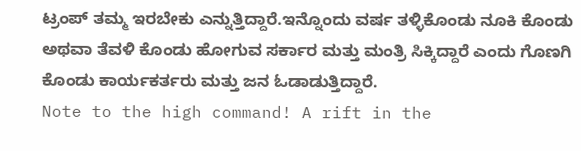ಟ್ರಂಪ್ ತಮ್ಮ ಇರಬೇಕು ಎನ್ನುತ್ತಿದ್ದಾರೆ.ಇನ್ನೊಂದು ವರ್ಷ ತಳ್ಳಿಕೊಂಡು ನೂಕಿ ಕೊಂಡು ಅಥವಾ ತೆವಳಿ ಕೊಂಡು ಹೋಗುವ ಸರ್ಕಾರ ಮತ್ತು ಮಂತ್ರಿ ಸಿಕ್ಕಿದ್ದಾರೆ ಎಂದು ಗೊಣಗಿ ಕೊಂಡು ಕಾರ್ಯಕರ್ತರು ಮತ್ತು ಜನ ಓಡಾಡುತ್ತಿದ್ದಾರೆ.
Note to the high command! A rift in the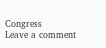Congress
Leave a comment